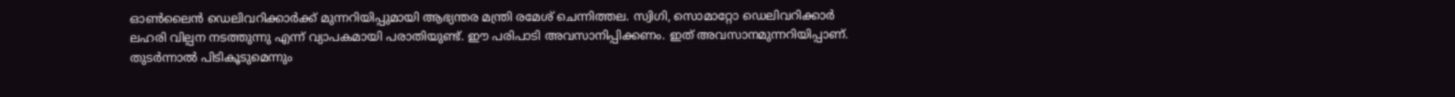ഓണ്‍ലൈന്‍ ഡെലിവറിക്കാര്‍ക്ക് മുന്നറിയിപ്പുമായി ആഭ്യന്തര മന്ത്രി രമേശ് ചെന്നിത്തല. സ്വിഗി, സൊമാറ്റോ ഡെലിവറിക്കാര്‍ ലഹരി വില്പന നടത്തുന്നു എന്ന് വ്യാപകമായി പരാതിയുണ്ട്. ഈ പരിപാടി അവസാനിപ്പിക്കണം. ഇത് അവസാനമുന്നറിയിപ്പാണ്. തുടര്‍ന്നാല്‍ പിടികൂടുമെന്നും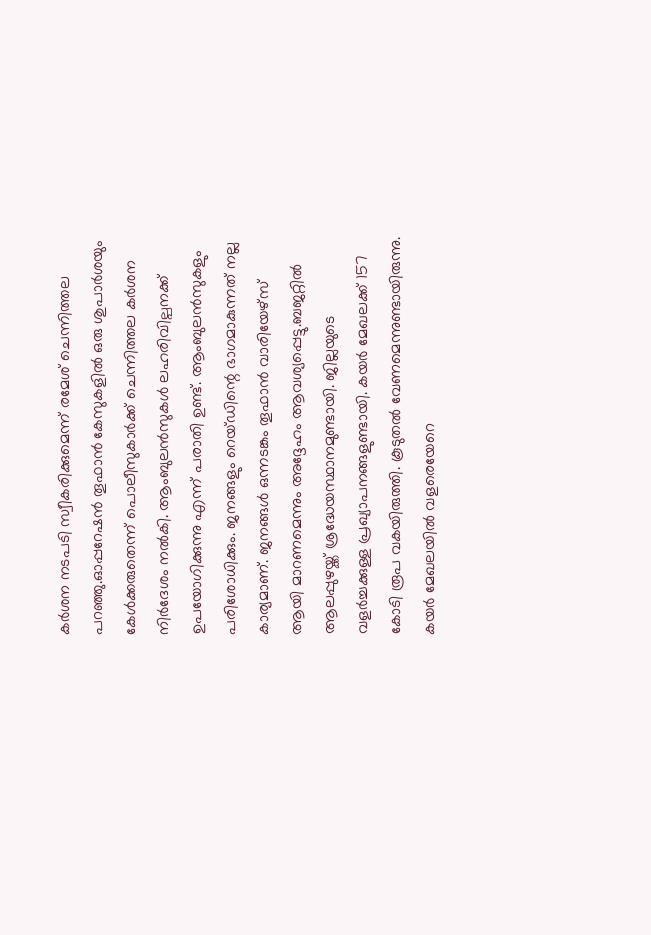കര്‍ശന നടപടി സ്വീകരിക്കുമെന്ന് രമേശ് ചെന്നിത്തല പറഞ്ഞു.ഓപ്പറേഷന്‍ തൂഫാന്‍ കേസുകളില്‍ ഒരു ശുപാര്‍ശയും കേള്‍ക്കരുതെന്ന് പൊലീസുകാര്‍ക്ക് ചെന്നിത്തല കര്‍ശന നിര്‍ദേശം നല്‍കി. ആംബുലന്‍സുകള്‍ ലഹരിവില്പനക്ക് ഉപയോഗിക്കുന്നു എന്ന് പരാതി ഉണ്ട്. ആംബുലന്‍സുകളും പരിശോധിക്കും. ജനങ്ങളും റെയ്ഡിന്റെ ഭാഗമാകുന്നത് നല്ല കാര്യമാണ്. ജനങ്ങള്‍ ഒന്നടങ്കം തൂഫാന്‍ വാരിയേഴ്സ് ആയി മാറണമെന്നും അദ്ദേഹം ആവശ്യപ്പെട്ടു.ബജറ്റില്‍ ആലപ്പുഴയ്ക്ക് ശ്രദ്ധേയസ്ഥാനമുണ്ടായി. ജില്ലയുടെ വളര്‍ച്ചക്കുള്ള പ്രഖ്യാപനങ്ങളുണ്ടായി. കയര്‍ മേഖലക്ക് 157 കോടി രൂപ വകയിരുത്തി. കൂടുതല്‍ വേണമെന്നുണ്ടായിരുന്നു. കയര്‍ മേഖലയില്‍ വളരെയേറെ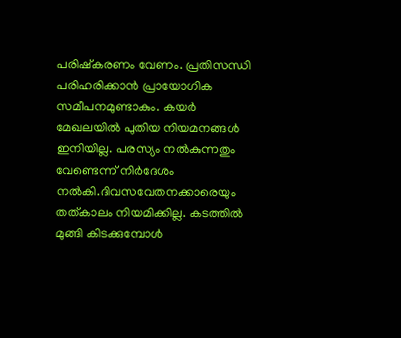പരിഷ്കരണം വേണം. പ്രതിസന്ധി പരിഹരിക്കാന്‍ പ്രായോഗിക സമീപനമുണ്ടാകും. കയര്‍ മേഖലയില്‍ പുതിയ നിയമനങ്ങള്‍ ഇനിയില്ല. പരസ്യം നല്‍കുന്നതും വേണ്ടെന്ന് നിര്‍ദേശം നല്‍കി.ദിവസവേതനക്കാരെയും തത്കാലം നിയമിക്കില്ല. കടത്തില്‍ മുങ്ങി കിടക്കുമ്പോള്‍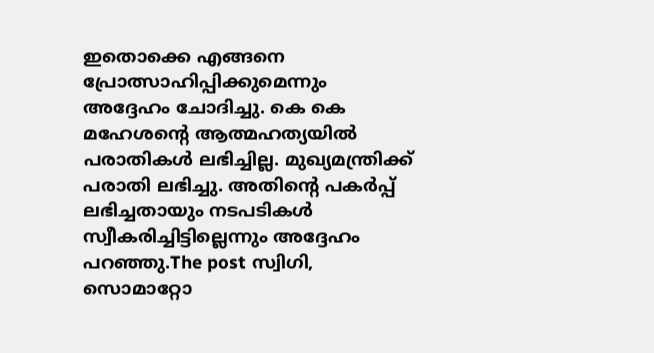ഇതൊക്കെ എങ്ങനെ പ്രോത്സാഹിപ്പിക്കുമെന്നും അദ്ദേഹം ചോദിച്ചു. കെ കെ മഹേശന്റെ ആത്മഹത്യയില്‍ പരാതികള്‍ ലഭിച്ചില്ല. മുഖ്യമന്ത്രിക്ക് പരാതി ലഭിച്ചു. അതിന്റെ പകര്‍പ്പ് ലഭിച്ചതായും നടപടികള്‍ സ്വീകരിച്ചിട്ടില്ലെന്നും അദ്ദേഹം പറഞ്ഞു.The post സ്വിഗി, സൊമാറ്റോ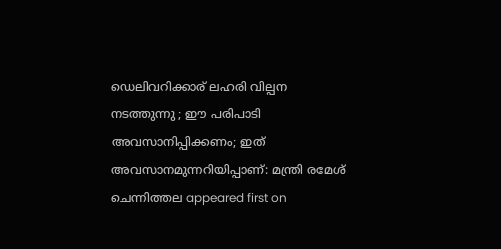ഡെലിവറിക്കാര് ലഹരി വില്പന നടത്തുന്നു ; ഈ പരിപാടി അവസാനിപ്പിക്കണം; ഇത് അവസാനമുന്നറിയിപ്പാണ്: മന്ത്രി രമേശ് ചെന്നിത്തല appeared first on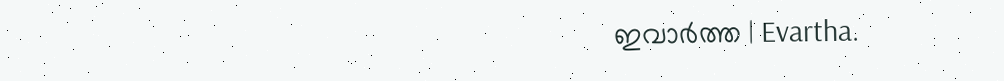ഇവാർത്ത | Evartha.